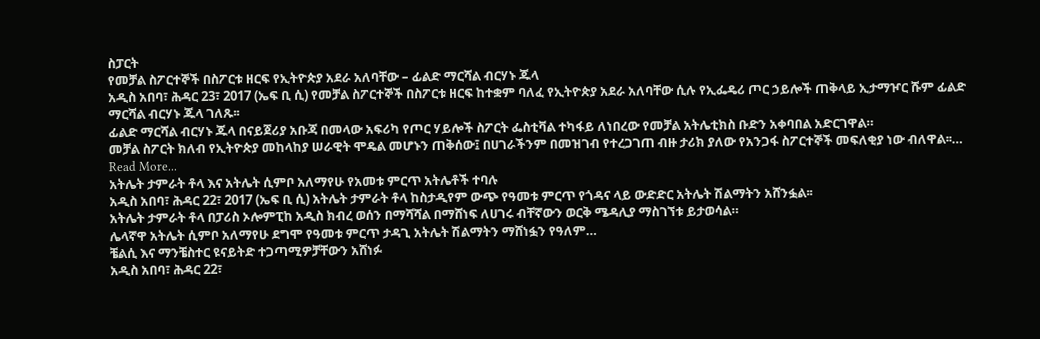ስፓርት
የመቻል ስፖርተኞች በስፖርቱ ዘርፍ የኢትዮጵያ አደራ አለባቸው – ፊልድ ማርሻል ብርሃኑ ጁላ
አዲስ አበባ፣ ሕዳር 23፣ 2017 (ኤፍ ቢ ሲ) የመቻል ስፖርተኞች በስፖርቱ ዘርፍ ከተቋም ባለፈ የኢትዮጵያ አደራ አለባቸው ሲሉ የኢፌዴሪ ጦር ኃይሎች ጠቅላይ ኢታማዦር ሹም ፊልድ ማርሻል ብርሃኑ ጁላ ገለጹ፡፡
ፊልድ ማርሻል ብርሃኑ ጁላ በናይጀሪያ አቡጃ በመላው አፍሪካ የጦር ሃይሎች ስፖርት ፌስቲቫል ተካፋይ ለነበረው የመቻል አትሌቲክስ ቡድን አቀባበል አድርገዋል።
መቻል ስፖርት ክለብ የኢትዮጵያ መከላከያ ሠራዊት ሞዴል መሆኑን ጠቅሰው፤ በሀገራችንም በመዝገብ የተረጋገጠ ብዙ ታሪክ ያለው የአንጋፋ ስፖርተኞች መፍለቂያ ነው ብለዋል፡፡…
Read More...
አትሌት ታምራት ቶላ እና አትሌት ሲምቦ አለማየሁ የአመቱ ምርጥ አትሌቶች ተባሉ
አዲስ አበባ፣ ሕዳር 22፣ 2017 (ኤፍ ቢ ሲ) አትሌት ታምራት ቶላ ከስታዲየም ውጭ የዓመቱ ምርጥ የጎዳና ላይ ውድድር አትሌት ሽልማትን አሸንፏል፡፡
አትሌት ታምራት ቶላ በፓሪስ ኦሎምፒከ አዲስ ክብረ ወሰን በማሻሻል በማሸነፍ ለሀገሩ ብቸኛውን ወርቅ ሜዳሊያ ማስገኘቱ ይታወሳል።
ሌላኛዋ አትሌት ሲምቦ አለማየሁ ደግሞ የዓመቱ ምርጥ ታዳጊ አትሌት ሽልማትን ማሸነፏን የዓለም…
ቼልሲ እና ማንቼስተር ዩናይትድ ተጋጣሚዎቻቸውን አሸነፉ
አዲስ አበባ፣ ሕዳር 22፣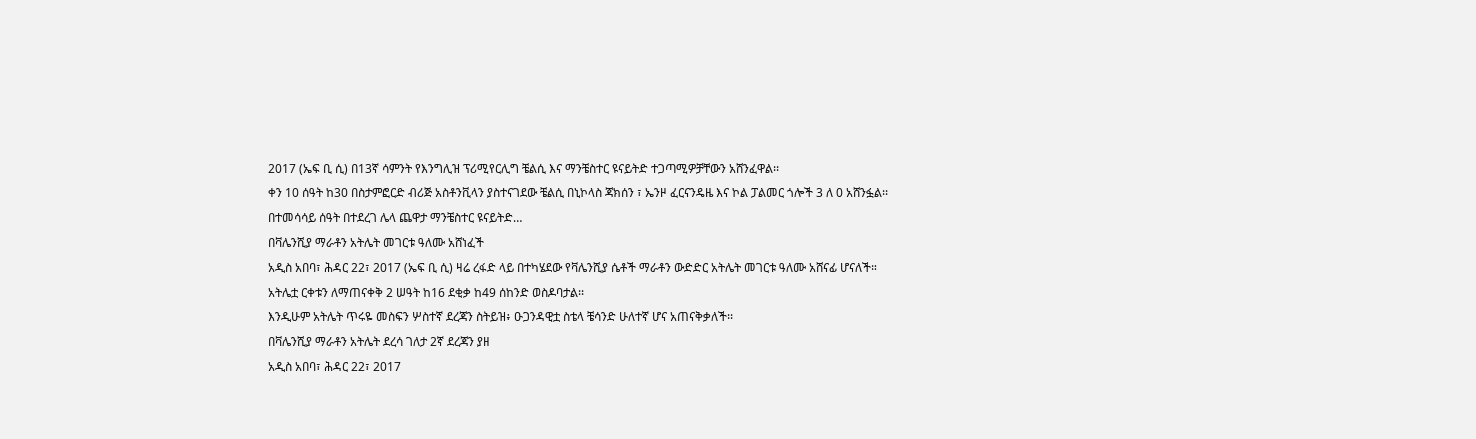2017 (ኤፍ ቢ ሲ) በ13ኛ ሳምንት የእንግሊዝ ፕሪሚየርሊግ ቼልሲ እና ማንቼስተር ዩናይትድ ተጋጣሚዎቻቸውን አሸንፈዋል፡፡
ቀን 10 ሰዓት ከ30 በስታምፎርድ ብሪጅ አስቶንቪላን ያስተናገደው ቼልሲ በኒኮላስ ጃክሰን ፣ ኤንዞ ፈርናንዴዜ እና ኮል ፓልመር ጎሎች 3 ለ 0 አሸንፏል፡፡
በተመሳሳይ ሰዓት በተደረገ ሌላ ጨዋታ ማንቼስተር ዩናይትድ…
በቫሌንሺያ ማራቶን አትሌት መገርቱ ዓለሙ አሸነፈች
አዲስ አበባ፣ ሕዳር 22፣ 2017 (ኤፍ ቢ ሲ) ዛሬ ረፋድ ላይ በተካሄደው የቫሌንሺያ ሴቶች ማራቶን ውድድር አትሌት መገርቱ ዓለሙ አሸናፊ ሆናለች።
አትሌቷ ርቀቱን ለማጠናቀቅ 2 ሠዓት ከ16 ደቂቃ ከ49 ሰከንድ ወስዶባታል፡፡
እንዲሁም አትሌት ጥሩዬ መስፍን ሦስተኛ ደረጃን ስትይዝ፥ ዑጋንዳዊቷ ስቴላ ቼሳንድ ሁለተኛ ሆና አጠናቅቃለች፡፡
በቫሌንሺያ ማራቶን አትሌት ደረሳ ገለታ 2ኛ ደረጃን ያዘ
አዲስ አበባ፣ ሕዳር 22፣ 2017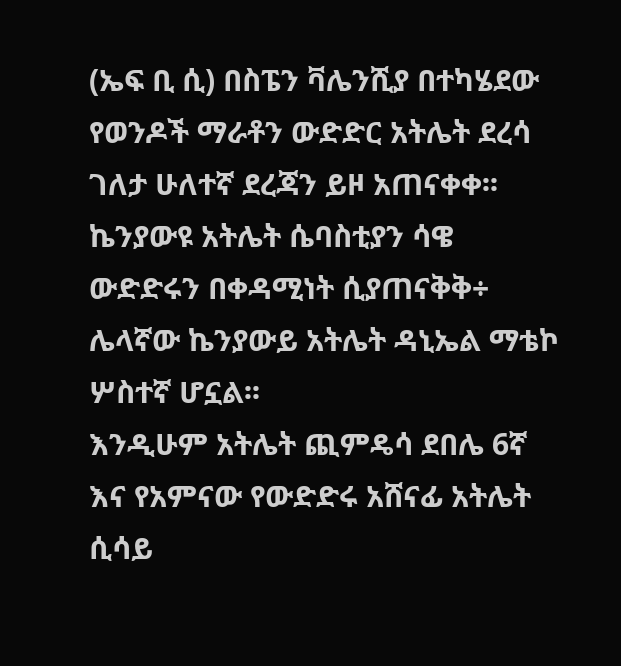(ኤፍ ቢ ሲ) በስፔን ቫሌንሺያ በተካሄደው የወንዶች ማራቶን ውድድር አትሌት ደረሳ ገለታ ሁለተኛ ደረጃን ይዞ አጠናቀቀ፡፡
ኬንያውዩ አትሌት ሴባስቲያን ሳዌ ውድድሩን በቀዳሚነት ሲያጠናቅቅ÷ ሌላኛው ኬንያውይ አትሌት ዳኒኤል ማቴኮ ሦስተኛ ሆኗል፡፡
እንዲሁም አትሌት ጪምዴሳ ደበሌ 6ኛ እና የአምናው የውድድሩ አሸናፊ አትሌት ሲሳይ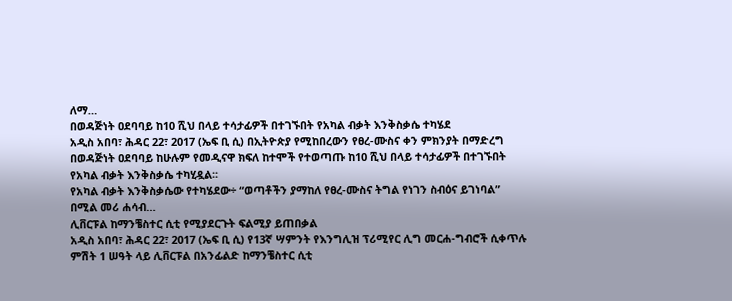ለማ…
በወዳጅነት ዐደባባይ ከ10 ሺህ በላይ ተሳታፊዎች በተገኙበት የአካል ብቃት እንቅስቃሴ ተካሄደ
አዲስ አበባ፣ ሕዳር 22፣ 2017 (ኤፍ ቢ ሲ) በኢትዮጵያ የሚከበረውን የፀረ-ሙስና ቀን ምክንያት በማድረግ በወዳጅነት ዐደባባይ ከሁሉም የመዲናዋ ክፍለ ከተሞች የተወጣጡ ከ10 ሺህ በላይ ተሳታፊዎች በተገኙበት የአካል ብቃት እንቅስቃሴ ተካሂዷል፡፡
የአካል ብቃት እንቅስቃሴው የተካሄደው÷ “ወጣቶችን ያማከለ የፀረ-ሙስና ትግል የነገን ስብዕና ይገነባል” በሚል መሪ ሐሳብ…
ሊቨርፑል ከማንቼስተር ሲቲ የሚያደርጉት ፍልሚያ ይጠበቃል
አዲስ አበባ፣ ሕዳር 22፣ 2017 (ኤፍ ቢ ሲ) የ13ኛ ሣምንት የእንግሊዝ ፕሪሚየር ሊግ መርሐ-ግብሮች ሲቀጥሉ ምሽት 1 ሠዓት ላይ ሊቨርፑል በአንፊልድ ከማንቼስተር ሲቲ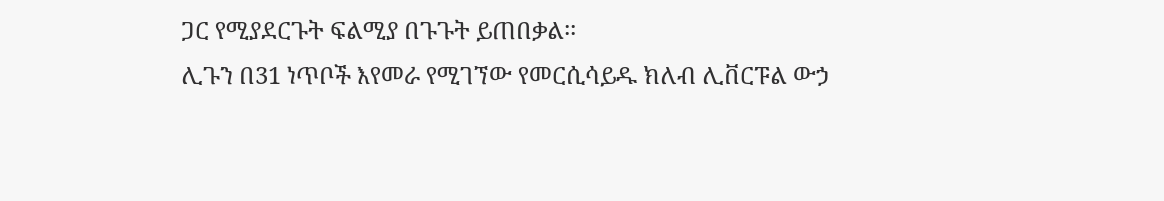ጋር የሚያደርጉት ፍልሚያ በጉጉት ይጠበቃል፡፡
ሊጉን በ31 ነጥቦች እየመራ የሚገኘው የመርሲሳይዱ ክለብ ሊቨርፑል ውኃ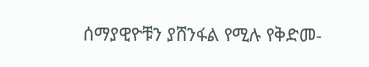ሰማያዊዮቹን ያሸንፋል የሚሉ የቅድመ-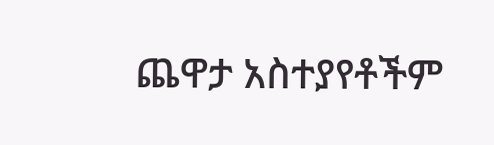ጨዋታ አስተያየቶችም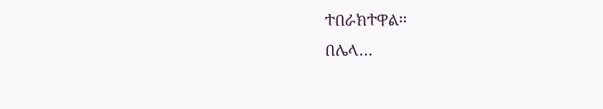ተበራክተዋል፡፡
በሌላ…